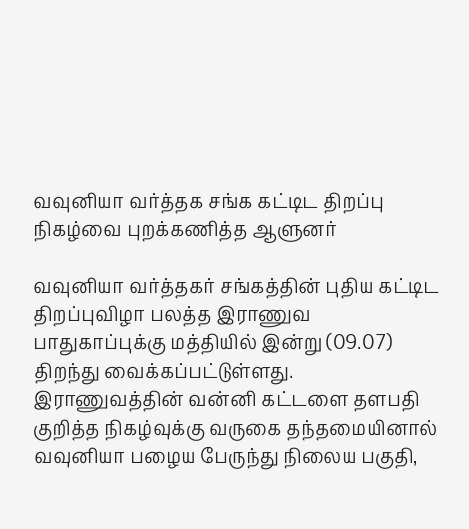வவுனியா வர்த்தக சங்க கட்டிட திறப்பு நிகழ்வை புறக்கணித்த ஆளுனர்

வவுனியா வர்த்தகர் சங்கத்தின் புதிய கட்டிட திறப்புவிழா பலத்த இராணுவ பாதுகாப்புக்கு மத்தியில் இன்று (09.07) திறந்து வைக்கப்பட்டுள்ளது. இராணுவத்தின் வன்னி கட்டளை தளபதி குறித்த நிகழ்வுக்கு வருகை தந்தமையினால் வவுனியா பழைய பேருந்து நிலைய பகுதி,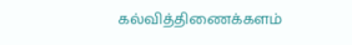கல்வித்திணைக்களம்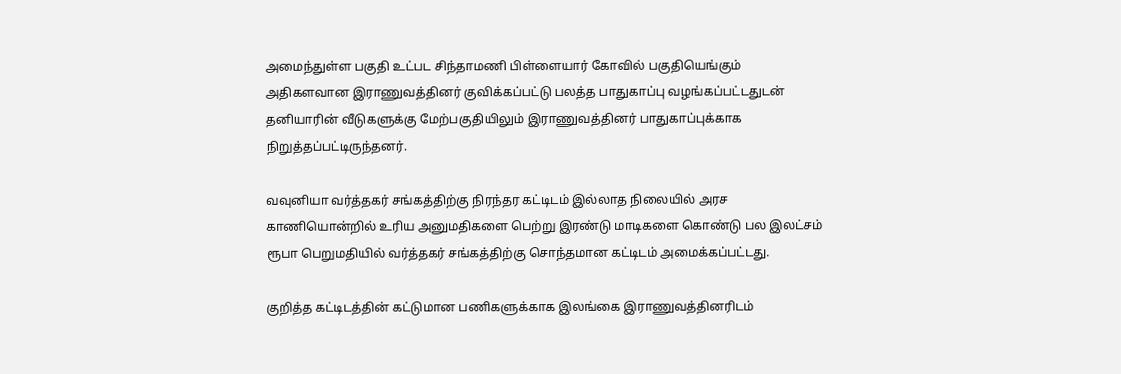அமைந்துள்ள பகுதி உட்பட சிந்தாமணி பிள்ளையார் கோவில் பகுதியெங்கும் அதிகளவான இராணுவத்தினர் குவிக்கப்பட்டு பலத்த பாதுகாப்பு வழங்கப்பட்டதுடன் தனியாரின் வீடுகளுக்கு மேற்பகுதியிலும் இராணுவத்தினர் பாதுகாப்புக்காக நிறுத்தப்பட்டிருந்தனர்.

வவுனியா வர்த்தகர் சங்கத்திற்கு நிரந்தர கட்டிடம் இல்லாத நிலையில் அரச காணியொன்றில் உரிய அனுமதிகளை பெற்று இரண்டு மாடிகளை கொண்டு பல இலட்சம் ரூபா பெறுமதியில் வர்த்தகர் சங்கத்திற்கு சொந்தமான கட்டிடம் அமைக்கப்பட்டது.

குறித்த கட்டிடத்தின் கட்டுமான பணிகளுக்காக இலங்கை இராணுவத்தினரிடம்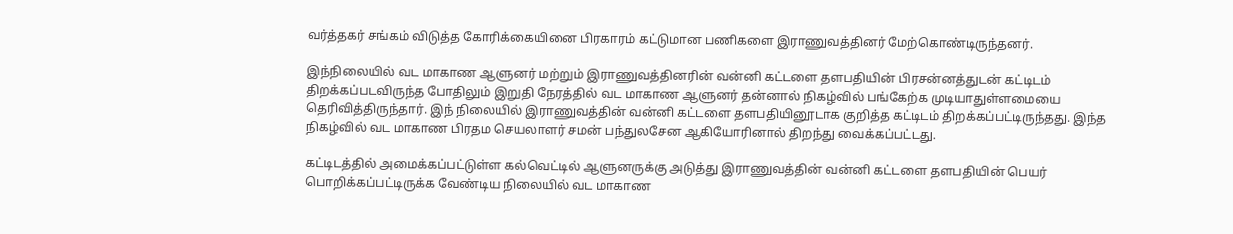வர்த்தகர் சங்கம் விடுத்த கோரிக்கையினை பிரகாரம் கட்டுமான பணிகளை இராணுவத்தினர் மேற்கொண்டிருந்தனர்.

இந்நிலையில் வட மாகாண ஆளுனர் மற்றும் இராணுவத்தினரின் வன்னி கட்டளை தளபதியின் பிரசன்னத்துடன் கட்டிடம் திறக்கப்படவிருந்த போதிலும் இறுதி நேரத்தில் வட மாகாண ஆளுனர் தன்னால் நிகழ்வில் பங்கேற்க முடியாதுள்ளமையை தெரிவித்திருந்தார். இந் நிலையில் இராணுவத்தின் வன்னி கட்டளை தளபதியினூடாக குறித்த கட்டிடம் திறக்கப்பட்டிருந்தது. இந்த நிகழ்வில் வட மாகாண பிரதம செயலாளர் சமன் பந்துலசேன ஆகியோரினால் திறந்து வைக்கப்பட்டது.

கட்டிடத்தில் அமைக்கப்பட்டுள்ள கல்வெட்டில் ஆளுனருக்கு அடுத்து இராணுவத்தின் வன்னி கட்டளை தளபதியின் பெயர் பொறிக்கப்பட்டிருக்க வேண்டிய நிலையில் வட மாகாண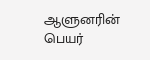ஆளுனரின் பெயர்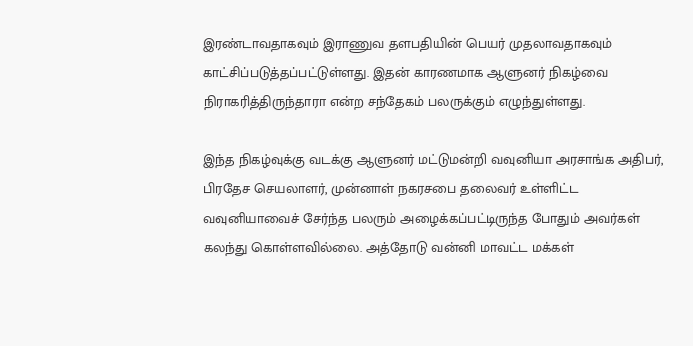இரண்டாவதாகவும் இராணுவ தளபதியின் பெயர் முதலாவதாகவும் காட்சிப்படுத்தப்பட்டுள்ளது. இதன் காரணமாக ஆளுனர் நிகழ்வை நிராகரித்திருந்தாரா என்ற சந்தேகம் பலருக்கும் எழுந்துள்ளது.

இந்த நிகழ்வுக்கு வடக்கு ஆளுனர் மட்டுமன்றி வவுனியா அரசாங்க அதிபர், பிரதேச செயலாளர், முன்னாள் நகரசபை தலைவர் உள்ளிட்ட வவுனியாவைச் சேர்ந்த பலரும் அழைக்கப்பட்டிருந்த போதும் அவர்கள் கலந்து கொள்ளவில்லை. அத்தோடு வன்னி மாவட்ட மக்கள்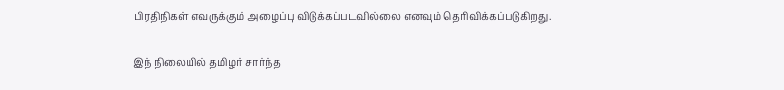பிரதிநிகள் எவருக்கும் அழைப்பு விடுக்கப்படவில்லை எனவும் தெரிவிக்கப்படுகிறது.

இந் நிலையில் தமிழர் சார்ந்த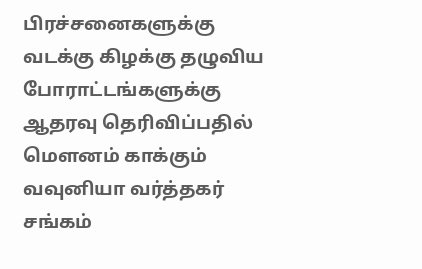பிரச்சனைகளுக்கு வடக்கு கிழக்கு தழுவிய போராட்டங்களுக்கு ஆதரவு தெரிவிப்பதில் மெளனம் காக்கும் வவுனியா வர்த்தகர் சங்கம்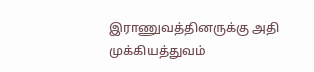இராணுவத்தினருக்கு அதி முக்கியத்துவம்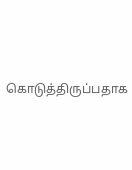கொடுத்திருப்பதாக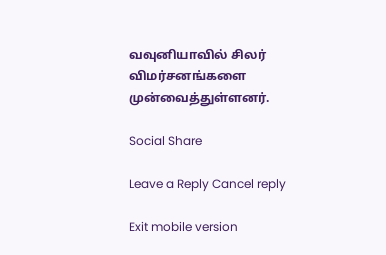வவுனியாவில் சிலர் விமர்சனங்களை முன்வைத்துள்ளனர்.

Social Share

Leave a Reply Cancel reply

Exit mobile version